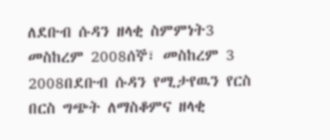ለደቡብ ሱዳን ዘላቂ ስምምነት3 መስከረም 2008ሰኞ፣ መስከረም 3 2008በደቡብ ሱዳን የሚታየዉን የርስ በርስ ግጭት ለማስቆምና ዘላቂ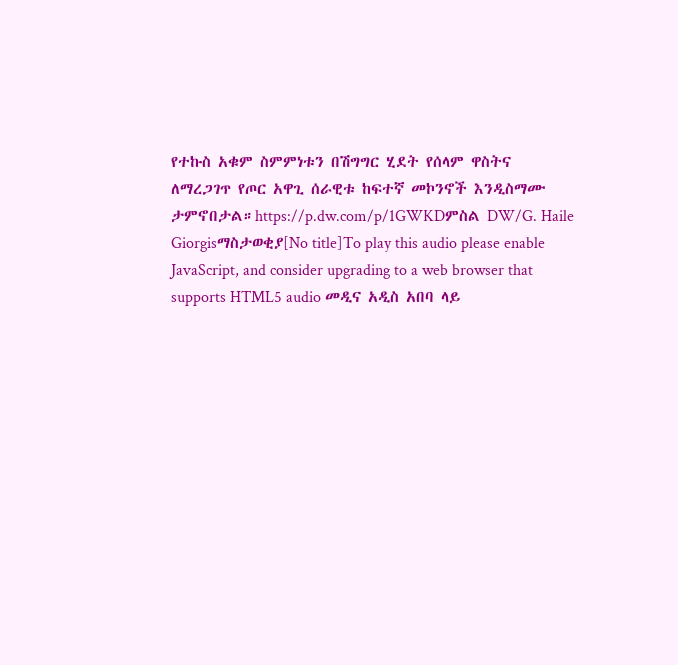የተኩስ አቁም ስምምነቱን በሽግግር ሂደት የሰላም ዋስትና ለማረጋገጥ የጦር አዋጊ ሰራዊቱ ከፍተኛ መኮንኖች እንዲስማሙ ታምኖበታል።https://p.dw.com/p/1GWKDምስል DW/G. Haile Giorgisማስታወቂያ[No title]To play this audio please enable JavaScript, and consider upgrading to a web browser that supports HTML5 audio መዲና አዲስ አበባ ላይ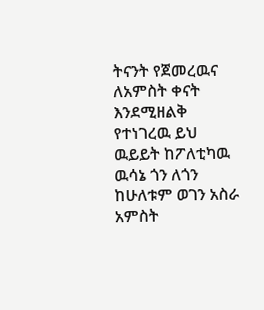ትናንት የጀመረዉና ለአምስት ቀናት እንደሚዘልቅ የተነገረዉ ይህ ዉይይት ከፖለቲካዉ ዉሳኔ ጎን ለጎን ከሁለቱም ወገን አስራ አምስት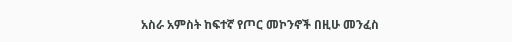አስራ አምስት ከፍተኛ የጦር መኮንኖች በዚሁ መንፈስ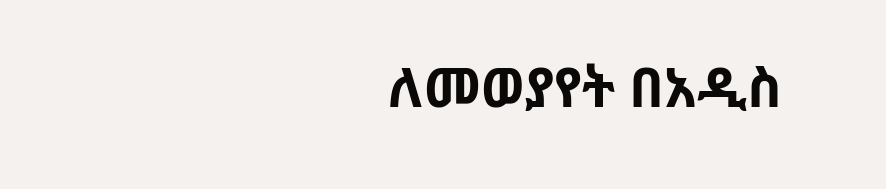ለመወያየት በአዲስ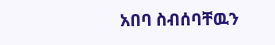አበባ ስብሰባቸዉን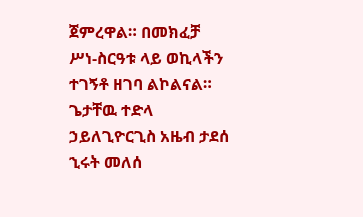ጀምረዋል። በመክፈቻ ሥነ-ስርዓቱ ላይ ወኪላችን ተገኝቶ ዘገባ ልኮልናል። ጌታቸዉ ተድላ ኃይለጊዮርጊስ አዜብ ታደሰ ኂሩት መለሰ